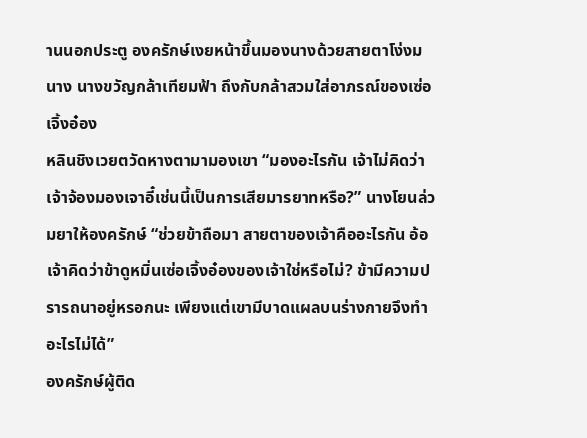านนอกประตู องครักษ์เงยหน้าขึ้นมองนางด้วยสายตาโง่งม
นาง นางขวัญกล้าเทียมฟ้า ถึงกับกล้าสวมใส่อาภรณ์ของเซ่อเจิ้งอ๋อง
หลินชิงเวยตวัดหางตามามองเขา “มองอะไรกัน เจ้าไม่คิดว่าเจ้าจ้องมองเจาอี๋เช่นนี้เป็นการเสียมารยาทหรือ?” นางโยนล่วมยาให้องครักษ์ “ช่วยข้าถือมา สายตาของเจ้าคืออะไรกัน อ้อ เจ้าคิดว่าข้าดูหมิ่นเซ่อเจิ้งอ๋องของเจ้าใช่หรือไม่? ข้ามีความปรารถนาอยู่หรอกนะ เพียงแต่เขามีบาดแผลบนร่างกายจึงทำอะไรไม่ได้”
องครักษ์ผู้ติด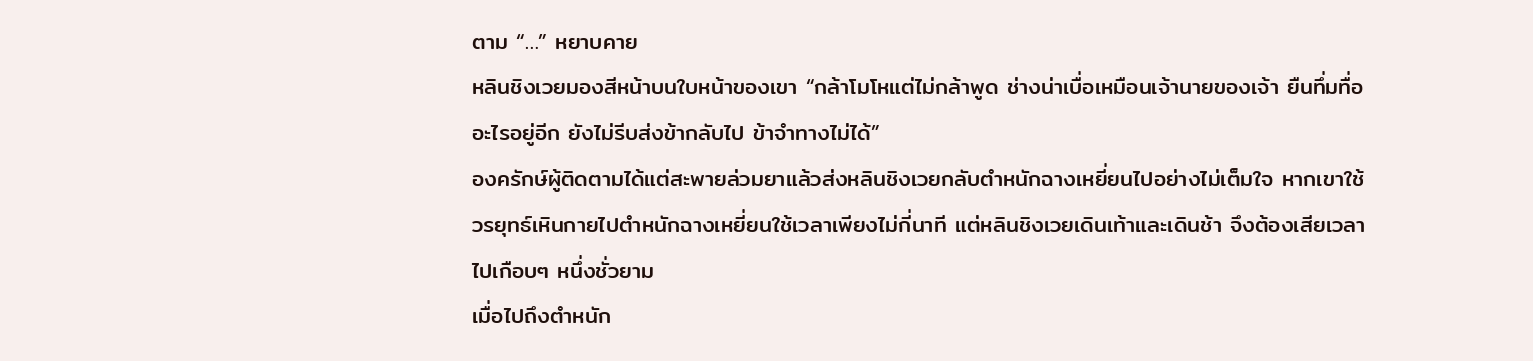ตาม “…” หยาบคาย
หลินชิงเวยมองสีหน้าบนใบหน้าของเขา “กล้าโมโหแต่ไม่กล้าพูด ช่างน่าเบื่อเหมือนเจ้านายของเจ้า ยืนทึ่มทื่ออะไรอยู่อีก ยังไม่รีบส่งข้ากลับไป ข้าจำทางไม่ได้”
องครักษ์ผู้ติดตามได้แต่สะพายล่วมยาแล้วส่งหลินชิงเวยกลับตำหนักฉางเหยี่ยนไปอย่างไม่เต็มใจ หากเขาใช้วรยุทธ์เหินกายไปตำหนักฉางเหยี่ยนใช้เวลาเพียงไม่กี่นาที แต่หลินชิงเวยเดินเท้าและเดินช้า จึงต้องเสียเวลาไปเกือบๆ หนึ่งชั่วยาม
เมื่อไปถึงตำหนัก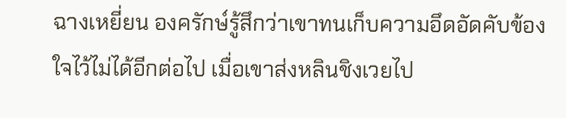ฉางเหยี่ยน องครักษ์รู้สึกว่าเขาทนเก็บความอึดอัดคับข้องใจไว้ไม่ได้อีกต่อไป เมื่อเขาส่งหลินชิงเวยไป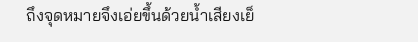ถึงจุดหมายจึงเอ่ยขึ้นด้วยน้ำเสียงเย็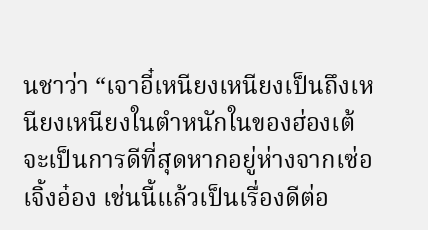นชาว่า “เจาอี๋เหนียงเหนียงเป็นถึงเหนียงเหนียงในตำหนักในของฮ่องเต้ จะเป็นการดีที่สุดหากอยู่ห่างจากเซ่อเจิ้งอ๋อง เช่นนี้แล้วเป็นเรื่องดีต่อ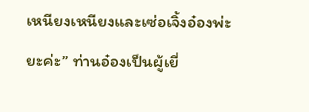เหนียงเหนียงและเซ่อเจิ้งอ๋องพ่ะยะค่ะ” ท่านอ๋องเป็นผู้เยี่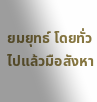ยมยุทธ์ โดยทั่วไปแล้วมือสังหา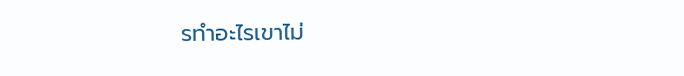รทำอะไรเขาไม่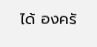ได้ องครั